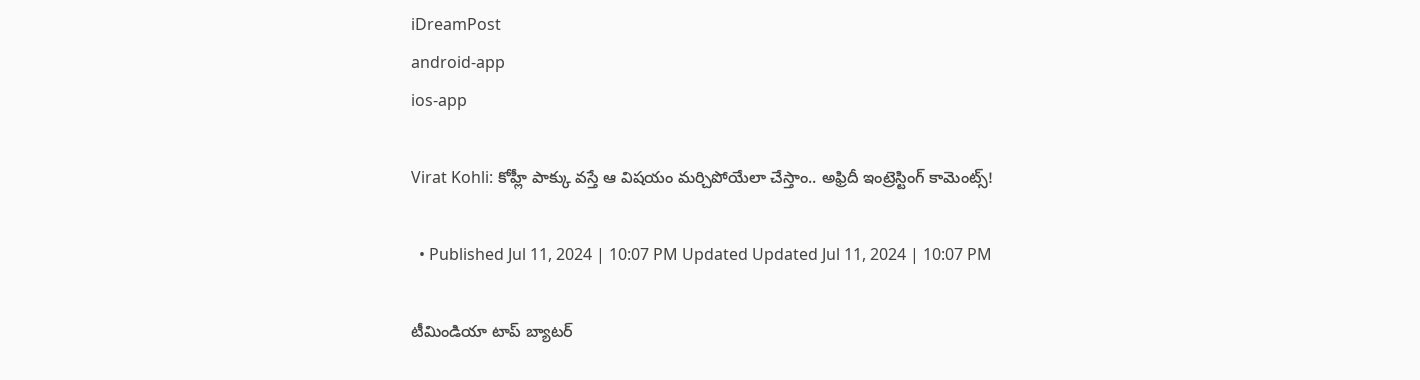iDreamPost
android-app
ios-app

Virat Kohli: కోహ్లీ పాక్కు వస్తే ఆ విషయం మర్చిపోయేలా చేస్తాం.. అఫ్రిదీ ఇంట్రెస్టింగ్ కామెంట్స్!

  • Published Jul 11, 2024 | 10:07 PM Updated Updated Jul 11, 2024 | 10:07 PM

టీమిండియా టాప్ బ్యాటర్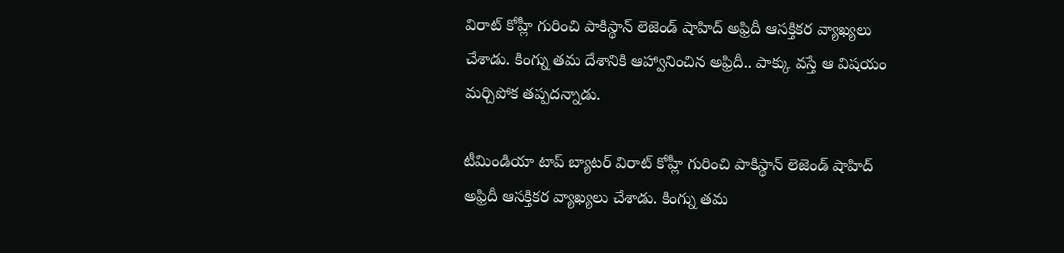విరాట్ కోహ్లీ గురించి పాకిస్థాన్ లెజెండ్ షాహిద్ అఫ్రిదీ ఆసక్తికర వ్యాఖ్యలు చేశాడు. కింగ్ను తమ దేశానికి ఆహ్వానించిన అఫ్రిదీ.. పాక్కు వస్తే ఆ విషయం మర్చిపోక తప్పదన్నాడు.

టీమిండియా టాప్ బ్యాటర్ విరాట్ కోహ్లీ గురించి పాకిస్థాన్ లెజెండ్ షాహిద్ అఫ్రిదీ ఆసక్తికర వ్యాఖ్యలు చేశాడు. కింగ్ను తమ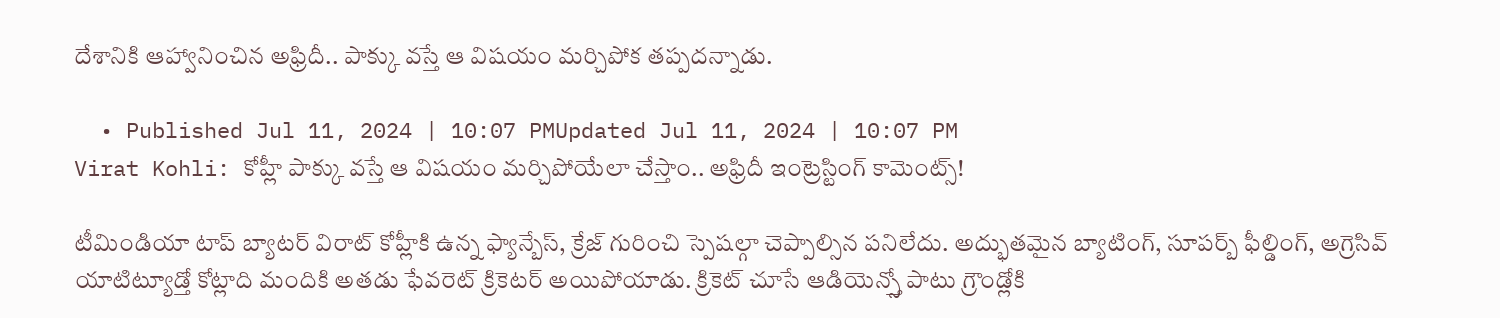దేశానికి ఆహ్వానించిన అఫ్రిదీ.. పాక్కు వస్తే ఆ విషయం మర్చిపోక తప్పదన్నాడు.

  • Published Jul 11, 2024 | 10:07 PMUpdated Jul 11, 2024 | 10:07 PM
Virat Kohli: కోహ్లీ పాక్కు వస్తే ఆ విషయం మర్చిపోయేలా చేస్తాం.. అఫ్రిదీ ఇంట్రెస్టింగ్ కామెంట్స్!

టీమిండియా టాప్ బ్యాటర్ విరాట్ కోహ్లీకి ఉన్న ఫ్యాన్బేస్, క్రేజ్ గురించి స్పెషల్గా చెప్పాల్సిన పనిలేదు. అద్భుతమైన బ్యాటింగ్, సూపర్బ్ ఫీల్డింగ్, అగ్రెసివ్ యాటిట్యూడ్తో కోట్లాది మందికి అతడు ఫేవరెట్ క్రికెటర్ అయిపోయాడు. క్రికెట్ చూసే ఆడియెన్స్తో పాటు గ్రౌండ్లోకి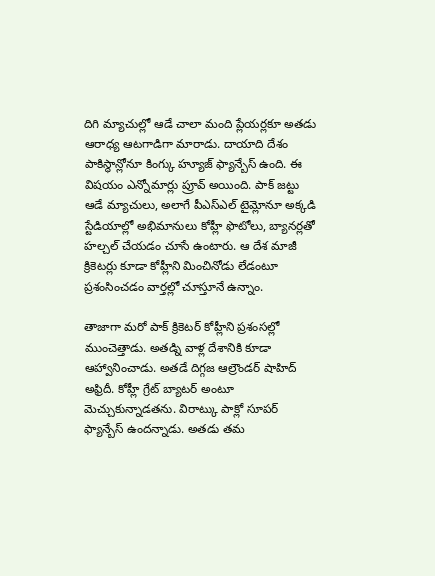దిగి మ్యాచుల్లో ఆడే చాలా మంది ప్లేయర్లకూ అతడు ఆరాధ్య ఆటగాడిగా మారాడు. దాయాది దేశం పాకిస్థాన్లోనూ కింగ్కు హ్యూజ్ ఫ్యాన్బేస్ ఉంది. ఈ విషయం ఎన్నోమార్లు ప్రూవ్ అయింది. పాక్ జట్టు ఆడే మ్యాచులు, అలాగే పీఎస్ఎల్ టైమ్లోనూ అక్కడి స్టేడియాల్లో అభిమానులు కోహ్లీ ఫొటోలు, బ్యానర్లతో హల్చల్ చేయడం చూసే ఉంటారు. ఆ దేశ మాజీ క్రికెటర్లు కూడా కోహ్లీని మించినోడు లేడంటూ ప్రశంసించడం వార్తల్లో చూస్తూనే ఉన్నాం.

తాజాగా మరో పాక్ క్రికెటర్ కోహ్లీని ప్రశంసల్లో ముంచెత్తాడు. అతడ్ని వాళ్ల దేశానికి కూడా ఆహ్వానించాడు. అతడే దిగ్గజ ఆల్రౌండర్ షాహిద్ అఫ్రిదీ. కోహ్లీ గ్రేట్ బ్యాటర్ అంటూ మెచ్చుకున్నాడతను. విరాట్కు పాక్లో సూపర్ ఫ్యాన్బేస్ ఉందన్నాడు. అతడు తమ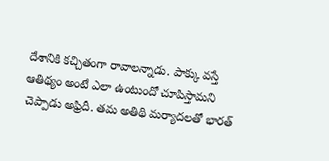దేశానికి కచ్చితంగా రావాలన్నాడు. పాక్కు వస్తే ఆతిథ్యం అంటే ఎలా ఉంటుందో చూపిస్తామని చెప్పాడు అఫ్రిదీ. తమ అతిథి మర్యాదలతో భారత్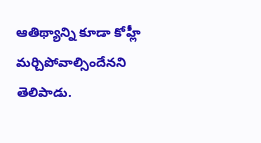ఆతిథ్యాన్ని కూడా కోహ్లీ మర్చిపోవాల్సిందేనని తెలిపాడు.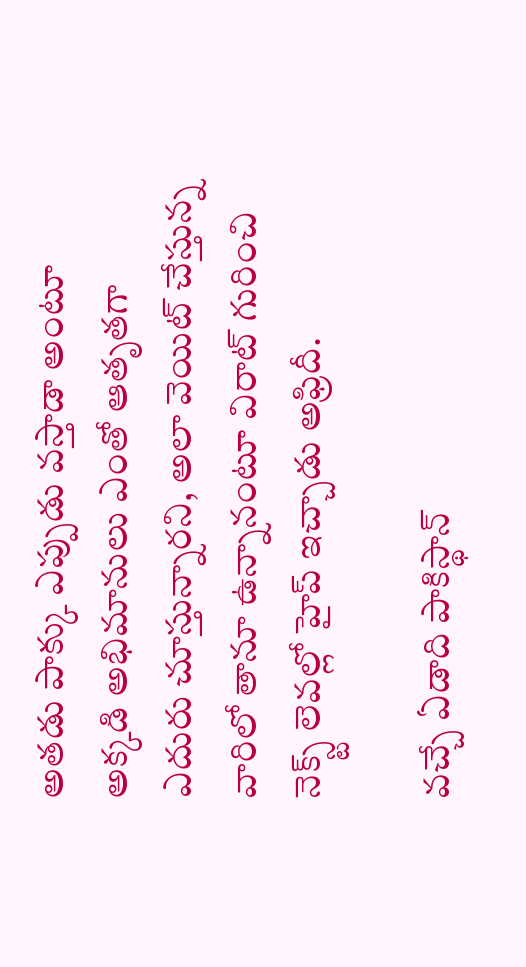అతడు పాక్కు ఎప్పుడు వస్తాడా అంటూ అక్కడి అభిమానులు ఎంతో ఆతృతగా ఎదురు చూస్తున్నారని, అలా వెయిట్ చేస్తున్న వారిలో తానూ ఉన్నానంటూ విరాట్ గురించి నెక్స్ట్ లెవల్లో హైప్ ఇచ్చాడు అఫ్రిదీ.

వచ్చే ఏడాది పాకిస్థాన్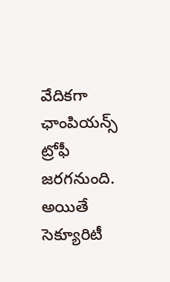వేదికగా ఛాంపియన్స్ ట్రోఫీ జరగనుంది. అయితే సెక్యూరిటీ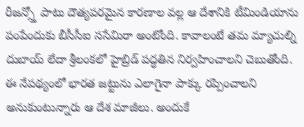రీజన్స్తో పాటు దౌత్యపరమైన కారణాల వల్ల ఆ దేశానికి టీమిండియాను పంపేందుకు బీసీసీఐ ససేమిరా అంటోంది. కావాలంటే తమ మ్యాచుల్ని దుబాయ్ లేదా శ్రీలంకలో హైబ్రిడ్ పద్ధతిన నిర్వహించాలని చెబుతోంది. ఈ నేపథ్యంలో భారత జట్టును ఎలాగైనా పాక్కు రప్పించాలని అనుకుంటున్నారు ఆ దేశ మాజీలు. అందుకే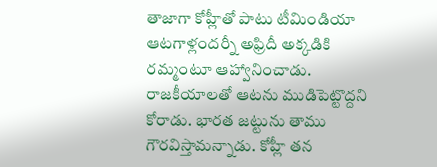తాజాగా కోహ్లీతో పాటు టీమిండియా ఆటగాళ్లందర్నీ అఫ్రిదీ అక్కడికి రమ్మంటూ ఆహ్వానించాడు. రాజకీయాలతో ఆటను ముడిపెట్టొద్దని కోరాడు. భారత జట్టును తాము గౌరవిస్తామన్నాడు. కోహ్లీ తన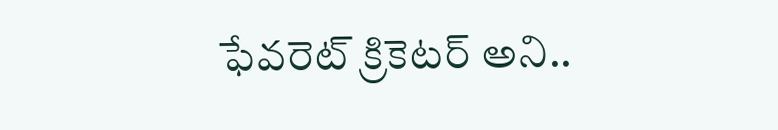ఫేవరెట్ క్రికెటర్ అని..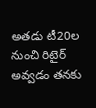అతడు టీ20ల నుంచి రిటైర్ అవ్వడం తనకు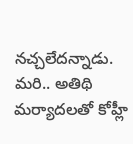నచ్చలేదన్నాడు. మరి.. అతిథి మర్యాదలతో కోహ్లీ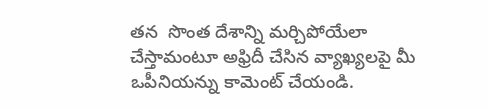తన  సొంత దేశాన్ని మర్చిపోయేలా చేస్తామంటూ అఫ్రిదీ చేసిన వ్యాఖ్యలపై మీ ఒపీనియన్ను కామెంట్ చేయండి.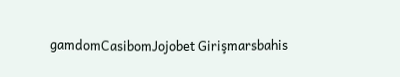gamdomCasibomJojobet Girişmarsbahis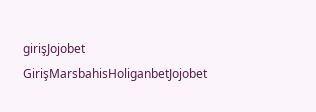girişJojobet GirişMarsbahisHoliganbetJojobet